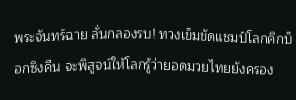พระจันทร์ฉาย ลั่นกลองรบ! ทวงเข็มขัดแชมป์โลกคิกบ็อกซิงคืน จะพิสูจน์ให้โลกรู้ว่ายอดมวยไทยยังครอง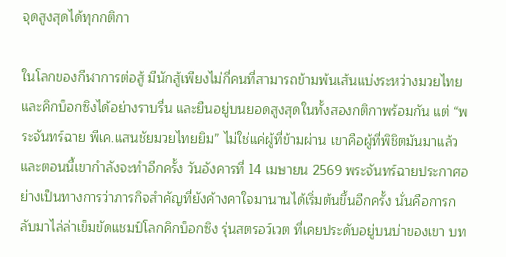จุดสูงสุดได้ทุกกติกา

ในโลกของกีฬาการต่อสู้ มีนักสู้เพียงไม่กี่คนที่สามารถข้ามพ้นเส้นแบ่งระหว่างมวยไทยและคิกบ็อกซิงได้อย่างราบรื่น และยืนอยู่บนยอดสูงสุดในทั้งสองกติกาพร้อมกัน แต่ “พระจันทร์ฉาย พีเค.แสนชัยมวยไทยยิม” ไม่ใช่แค่ผู้ที่ข้ามผ่าน เขาคือผู้ที่พิชิตมันมาแล้ว และตอนนี้เขากำลังจะทำอีกครั้ง วันอังคารที่ 14 เมษายน 2569 พระจันทร์ฉายประกาศอย่างเป็นทางการว่าภารกิจสำคัญที่ยังค้างคาใจมานานได้เริ่มต้นขึ้นอีกครั้ง นั่นคือการกลับมาไล่ล่าเข็มขัดแชมป์โลกคิกบ็อกซิง รุ่นสตรอว์เวต ที่เคยประดับอยู่บนบ่าของเขา บท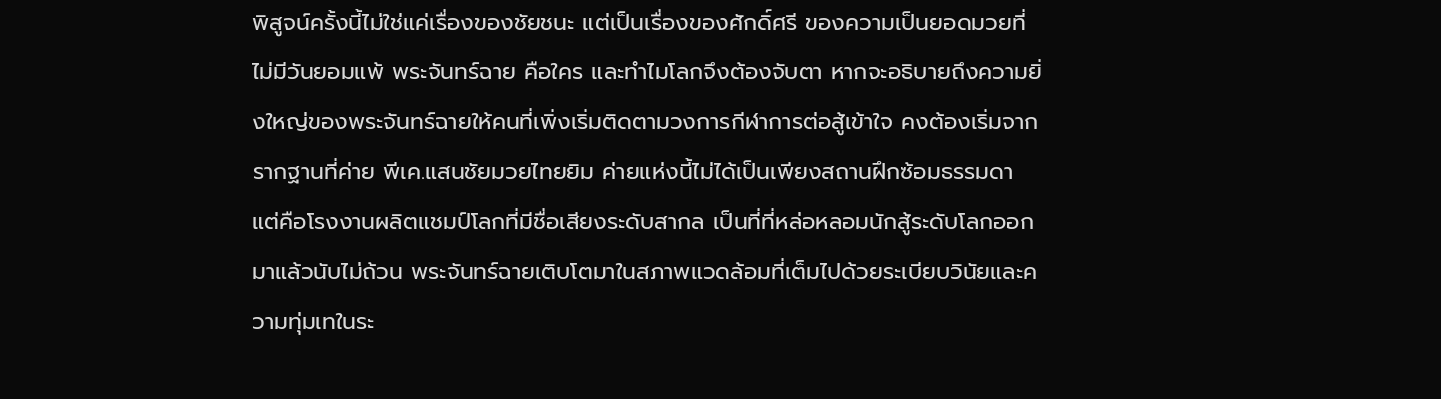พิสูจน์ครั้งนี้ไม่ใช่แค่เรื่องของชัยชนะ แต่เป็นเรื่องของศักดิ์ศรี ของความเป็นยอดมวยที่ไม่มีวันยอมแพ้ พระจันทร์ฉาย คือใคร และทำไมโลกจึงต้องจับตา หากจะอธิบายถึงความยิ่งใหญ่ของพระจันทร์ฉายให้คนที่เพิ่งเริ่มติดตามวงการกีฬาการต่อสู้เข้าใจ คงต้องเริ่มจากรากฐานที่ค่าย พีเค.แสนชัยมวยไทยยิม ค่ายแห่งนี้ไม่ได้เป็นเพียงสถานฝึกซ้อมธรรมดา แต่คือโรงงานผลิตแชมป์โลกที่มีชื่อเสียงระดับสากล เป็นที่ที่หล่อหลอมนักสู้ระดับโลกออกมาแล้วนับไม่ถ้วน พระจันทร์ฉายเติบโตมาในสภาพแวดล้อมที่เต็มไปด้วยระเบียบวินัยและความทุ่มเทในระ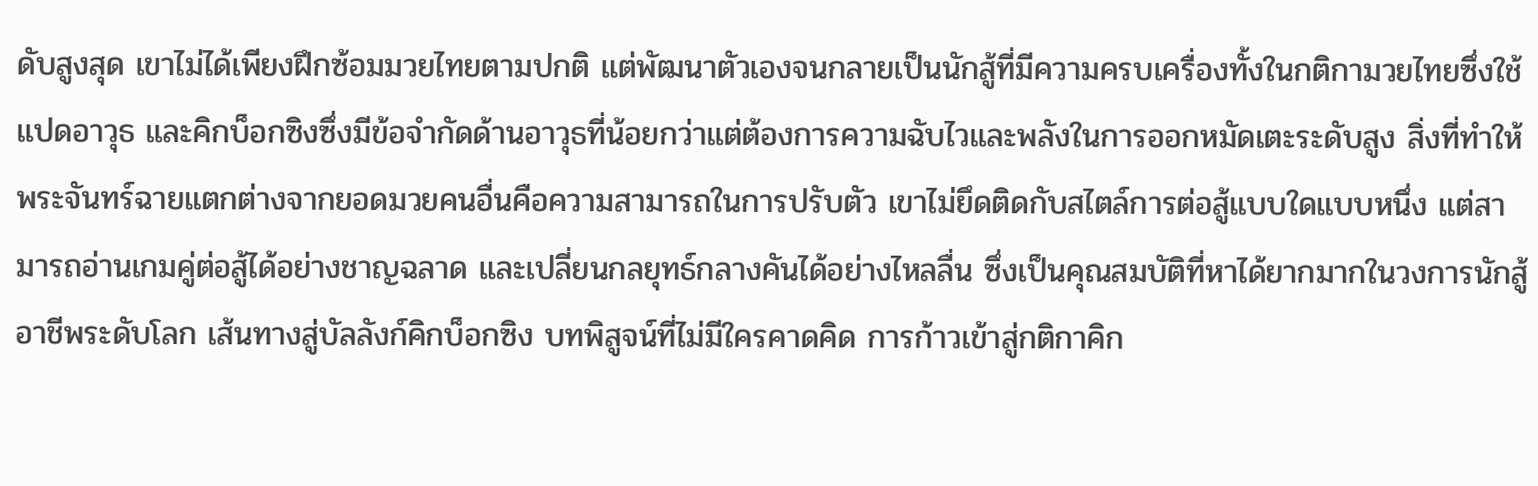ดับสูงสุด เขาไม่ได้เพียงฝึกซ้อมมวยไทยตามปกติ แต่พัฒนาตัวเองจนกลายเป็นนักสู้ที่มีความครบเครื่องทั้งในกติกามวยไทยซึ่งใช้แปดอาวุธ และคิกบ็อกซิงซึ่งมีข้อจำกัดด้านอาวุธที่น้อยกว่าแต่ต้องการความฉับไวและพลังในการออกหมัดเตะระดับสูง สิ่งที่ทำให้พระจันทร์ฉายแตกต่างจากยอดมวยคนอื่นคือความสามารถในการปรับตัว เขาไม่ยึดติดกับสไตล์การต่อสู้แบบใดแบบหนึ่ง แต่สามารถอ่านเกมคู่ต่อสู้ได้อย่างชาญฉลาด และเปลี่ยนกลยุทธ์กลางคันได้อย่างไหลลื่น ซึ่งเป็นคุณสมบัติที่หาได้ยากมากในวงการนักสู้อาชีพระดับโลก เส้นทางสู่บัลลังก์คิกบ็อกซิง บทพิสูจน์ที่ไม่มีใครคาดคิด การก้าวเข้าสู่กติกาคิก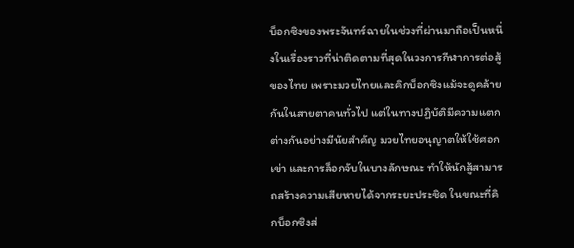บ็อกซิงของพระจันทร์ฉายในช่วงที่ผ่านมาถือเป็นหนึ่งในเรื่องราวที่น่าติดตามที่สุดในวงการกีฬาการต่อสู้ของไทย เพราะมวยไทยและคิกบ็อกซิงแม้จะดูคล้ายกันในสายตาคนทั่วไป แต่ในทางปฏิบัติมีความแตกต่างกันอย่างมีนัยสำคัญ มวยไทยอนุญาตให้ใช้ศอก เข่า และการล็อกจับในบางลักษณะ ทำให้นักสู้สามารถสร้างความเสียหายได้จากระยะประชิด ในขณะที่คิกบ็อกซิงส่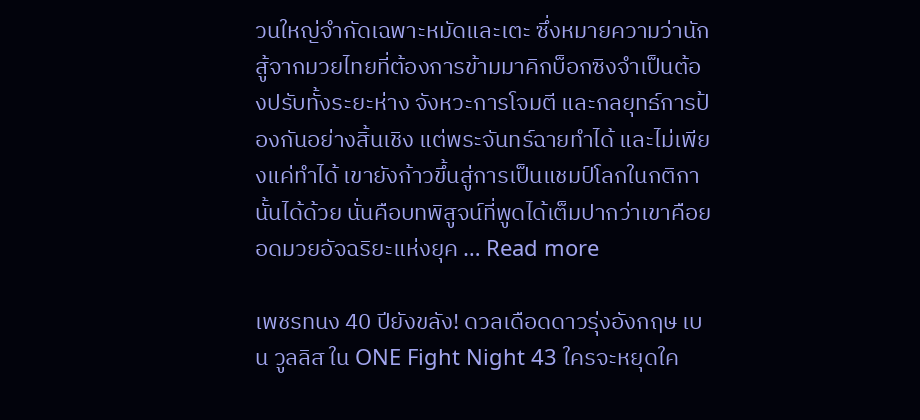วนใหญ่จำกัดเฉพาะหมัดและเตะ ซึ่งหมายความว่านักสู้จากมวยไทยที่ต้องการข้ามมาคิกบ็อกซิงจำเป็นต้องปรับทั้งระยะห่าง จังหวะการโจมตี และกลยุทธ์การป้องกันอย่างสิ้นเชิง แต่พระจันทร์ฉายทำได้ และไม่เพียงแค่ทำได้ เขายังก้าวขึ้นสู่การเป็นแชมป์โลกในกติกานั้นได้ด้วย นั่นคือบทพิสูจน์ที่พูดได้เต็มปากว่าเขาคือยอดมวยอัจฉริยะแห่งยุค … Read more

เพชรทนง 40 ปียังขลัง! ดวลเดือดดาวรุ่งอังกฤษ เบน วูลลิส ใน ONE Fight Night 43 ใครจะหยุดใค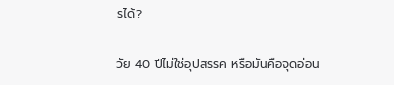รได้?

วัย 40 ปีไม่ใช่อุปสรรค หรือมันคือจุดอ่อน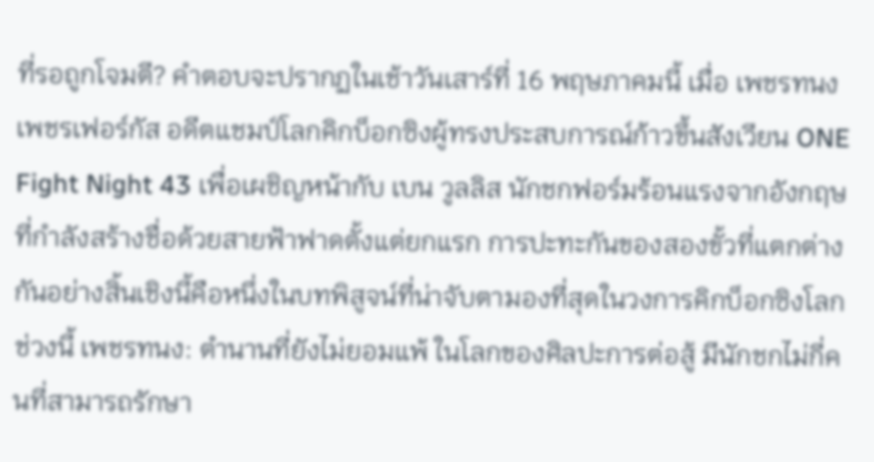ที่รอถูกโจมตี? คำตอบจะปรากฏในเช้าวันเสาร์ที่ 16 พฤษภาคมนี้ เมื่อ เพชรทนง เพชรเฟอร์กัส อดีตแชมป์โลกคิกบ็อกซิงผู้ทรงประสบการณ์ก้าวขึ้นสังเวียน ONE Fight Night 43 เพื่อเผชิญหน้ากับ เบน วูลลิส นักชกฟอร์มร้อนแรงจากอังกฤษที่กำลังสร้างชื่อด้วยสายฟ้าฟาดตั้งแต่ยกแรก การปะทะกันของสองขั้วที่แตกต่างกันอย่างสิ้นเชิงนี้คือหนึ่งในบทพิสูจน์ที่น่าจับตามองที่สุดในวงการคิกบ็อกซิงโลกช่วงนี้ เพชรทนง: ตำนานที่ยังไม่ยอมแพ้ ในโลกของศิลปะการต่อสู้ มีนักชกไม่กี่คนที่สามารถรักษา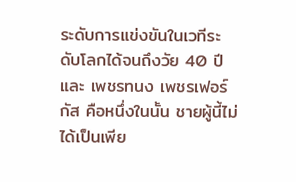ระดับการแข่งขันในเวทีระดับโลกได้จนถึงวัย 40 ปี และ เพชรทนง เพชรเฟอร์กัส คือหนึ่งในนั้น ชายผู้นี้ไม่ได้เป็นเพีย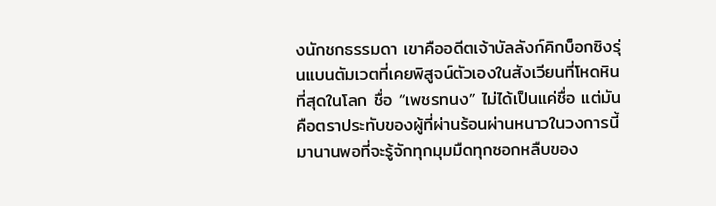งนักชกธรรมดา เขาคืออดีตเจ้าบัลลังก์คิกบ็อกซิงรุ่นแบนตัมเวตที่เคยพิสูจน์ตัวเองในสังเวียนที่โหดหินที่สุดในโลก ชื่อ “เพชรทนง” ไม่ได้เป็นแค่ชื่อ แต่มันคือตราประทับของผู้ที่ผ่านร้อนผ่านหนาวในวงการนี้มานานพอที่จะรู้จักทุกมุมมืดทุกซอกหลืบของ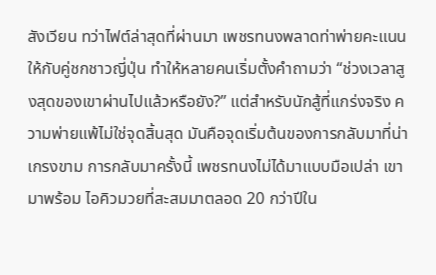สังเวียน ทว่าไฟต์ล่าสุดที่ผ่านมา เพชรทนงพลาดท่าพ่ายคะแนนให้กับคู่ชกชาวญี่ปุ่น ทำให้หลายคนเริ่มตั้งคำถามว่า “ช่วงเวลาสูงสุดของเขาผ่านไปแล้วหรือยัง?” แต่สำหรับนักสู้ที่แกร่งจริง ความพ่ายแพ้ไม่ใช่จุดสิ้นสุด มันคือจุดเริ่มต้นของการกลับมาที่น่าเกรงขาม การกลับมาครั้งนี้ เพชรทนงไม่ได้มาแบบมือเปล่า เขามาพร้อม ไอคิวมวยที่สะสมมาตลอด 20 กว่าปีใน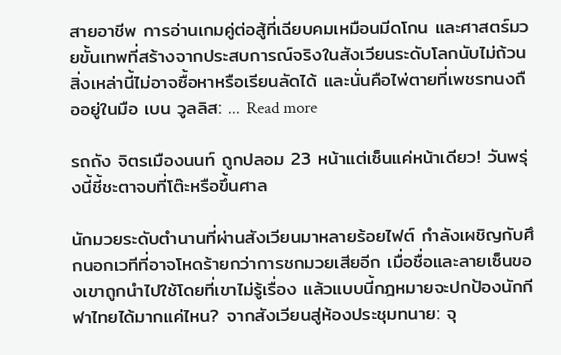สายอาชีพ การอ่านเกมคู่ต่อสู้ที่เฉียบคมเหมือนมีดโกน และศาสตร์มวยขั้นเทพที่สร้างจากประสบการณ์จริงในสังเวียนระดับโลกนับไม่ถ้วน สิ่งเหล่านี้ไม่อาจซื้อหาหรือเรียนลัดได้ และนั่นคือไพ่ตายที่เพชรทนงถืออยู่ในมือ เบน วูลลิส: … Read more

รถถัง จิตรเมืองนนท์ ถูกปลอม 23 หน้าแต่เซ็นแค่หน้าเดียว! วันพรุ่งนี้ชี้ชะตาจบที่โต๊ะหรือขึ้นศาล

นักมวยระดับตำนานที่ผ่านสังเวียนมาหลายร้อยไฟต์ กำลังเผชิญกับศึกนอกเวทีที่อาจโหดร้ายกว่าการชกมวยเสียอีก เมื่อชื่อและลายเซ็นของเขาถูกนำไปใช้โดยที่เขาไม่รู้เรื่อง แล้วแบบนี้กฎหมายจะปกป้องนักกีฬาไทยได้มากแค่ไหน? จากสังเวียนสู่ห้องประชุมทนาย: จุ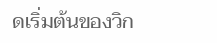ดเริ่มต้นของวิก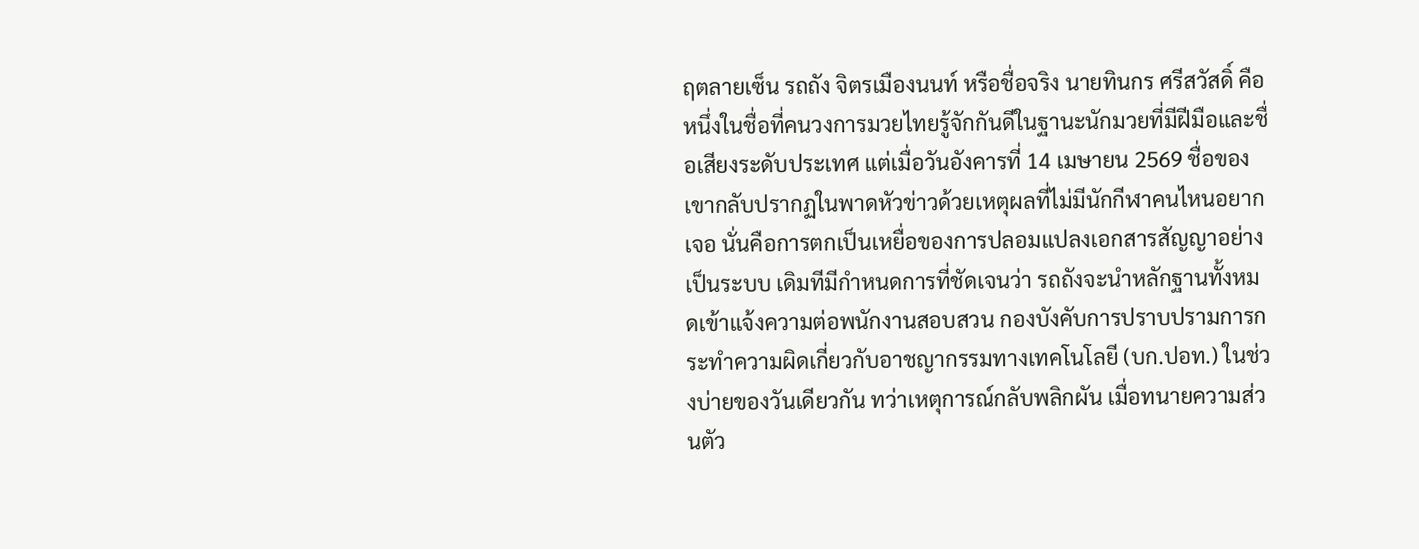ฤตลายเซ็น รถถัง จิตรเมืองนนท์ หรือชื่อจริง นายทินกร ศรีสวัสดิ์ คือหนึ่งในชื่อที่คนวงการมวยไทยรู้จักกันดีในฐานะนักมวยที่มีฝีมือและชื่อเสียงระดับประเทศ แต่เมื่อวันอังคารที่ 14 เมษายน 2569 ชื่อของเขากลับปรากฏในพาดหัวข่าวด้วยเหตุผลที่ไม่มีนักกีฬาคนไหนอยากเจอ นั่นคือการตกเป็นเหยื่อของการปลอมแปลงเอกสารสัญญาอย่างเป็นระบบ เดิมทีมีกำหนดการที่ชัดเจนว่า รถถังจะนำหลักฐานทั้งหมดเข้าแจ้งความต่อพนักงานสอบสวน กองบังคับการปราบปรามการกระทำความผิดเกี่ยวกับอาชญากรรมทางเทคโนโลยี (บก.ปอท.) ในช่วงบ่ายของวันเดียวกัน ทว่าเหตุการณ์กลับพลิกผัน เมื่อทนายความส่วนตัว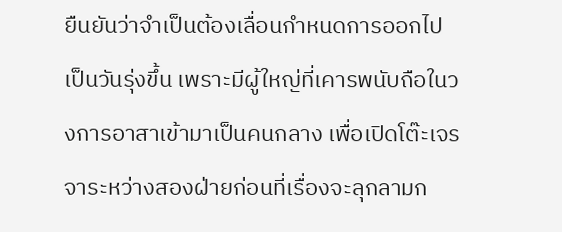ยืนยันว่าจำเป็นต้องเลื่อนกำหนดการออกไปเป็นวันรุ่งขึ้น เพราะมีผู้ใหญ่ที่เคารพนับถือในวงการอาสาเข้ามาเป็นคนกลาง เพื่อเปิดโต๊ะเจรจาระหว่างสองฝ่ายก่อนที่เรื่องจะลุกลามก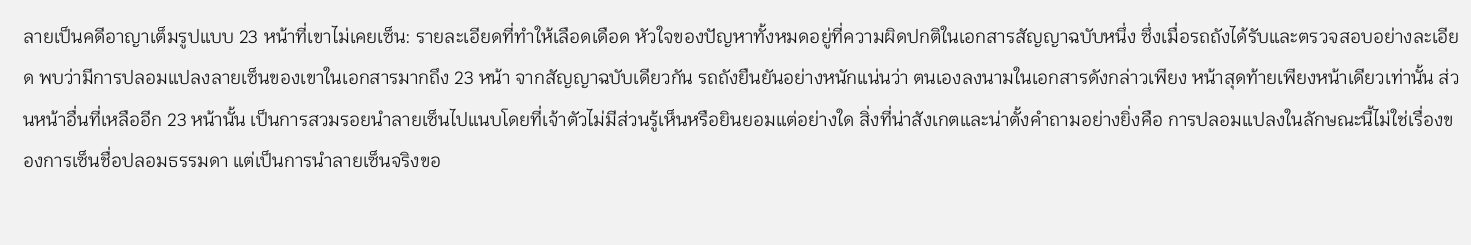ลายเป็นคดีอาญาเต็มรูปแบบ 23 หน้าที่เขาไม่เคยเซ็น: รายละเอียดที่ทำให้เลือดเดือด หัวใจของปัญหาทั้งหมดอยู่ที่ความผิดปกติในเอกสารสัญญาฉบับหนึ่ง ซึ่งเมื่อรถถังได้รับและตรวจสอบอย่างละเอียด พบว่ามีการปลอมแปลงลายเซ็นของเขาในเอกสารมากถึง 23 หน้า จากสัญญาฉบับเดียวกัน รถถังยืนยันอย่างหนักแน่นว่า ตนเองลงนามในเอกสารดังกล่าวเพียง หน้าสุดท้ายเพียงหน้าเดียวเท่านั้น ส่วนหน้าอื่นที่เหลืออีก 23 หน้านั้น เป็นการสวมรอยนำลายเซ็นไปแนบโดยที่เจ้าตัวไม่มีส่วนรู้เห็นหรือยินยอมแต่อย่างใด สิ่งที่น่าสังเกตและน่าตั้งคำถามอย่างยิ่งคือ การปลอมแปลงในลักษณะนี้ไม่ใช่เรื่องของการเซ็นชื่อปลอมธรรมดา แต่เป็นการนำลายเซ็นจริงขอ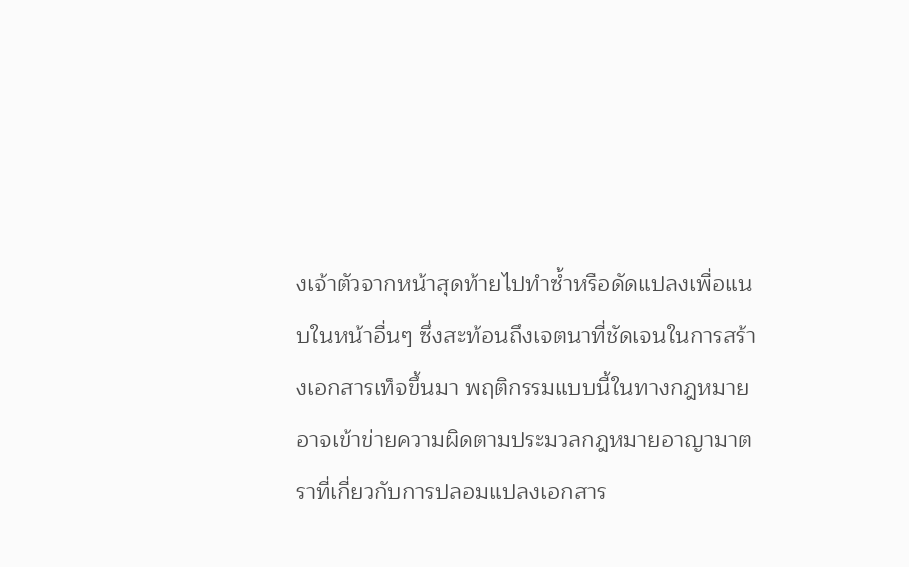งเจ้าตัวจากหน้าสุดท้ายไปทำซ้ำหรือดัดแปลงเพื่อแนบในหน้าอื่นๆ ซึ่งสะท้อนถึงเจตนาที่ชัดเจนในการสร้างเอกสารเท็จขึ้นมา พฤติกรรมแบบนี้ในทางกฎหมายอาจเข้าข่ายความผิดตามประมวลกฎหมายอาญามาตราที่เกี่ยวกับการปลอมแปลงเอกสาร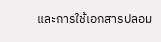และการใช้เอกสารปลอม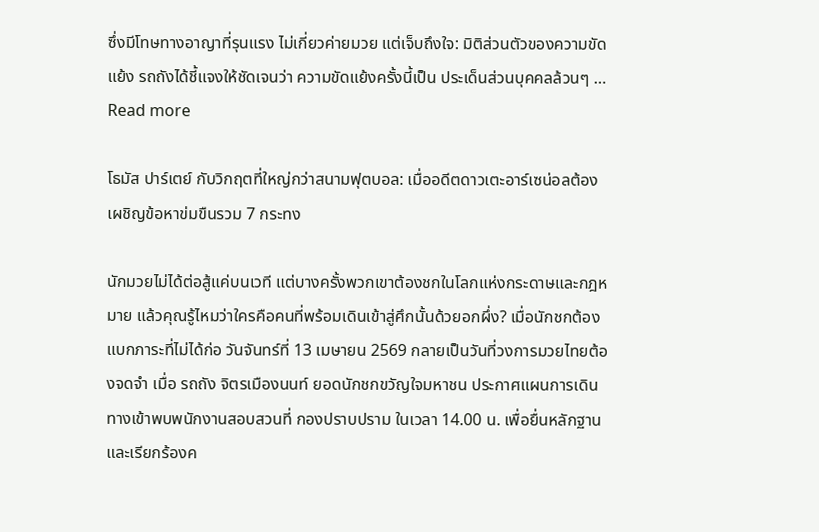ซึ่งมีโทษทางอาญาที่รุนแรง ไม่เกี่ยวค่ายมวย แต่เจ็บถึงใจ: มิติส่วนตัวของความขัดแย้ง รถถังได้ชี้แจงให้ชัดเจนว่า ความขัดแย้งครั้งนี้เป็น ประเด็นส่วนบุคคลล้วนๆ … Read more

โธมัส ปาร์เตย์ กับวิกฤตที่ใหญ่กว่าสนามฟุตบอล: เมื่ออดีตดาวเตะอาร์เซน่อลต้องเผชิญข้อหาข่มขืนรวม 7 กระทง

นักมวยไม่ได้ต่อสู้แค่บนเวที แต่บางครั้งพวกเขาต้องชกในโลกแห่งกระดาษและกฎหมาย แล้วคุณรู้ไหมว่าใครคือคนที่พร้อมเดินเข้าสู่ศึกนั้นด้วยอกผึ่ง? เมื่อนักชกต้องแบกภาระที่ไม่ได้ก่อ วันจันทร์ที่ 13 เมษายน 2569 กลายเป็นวันที่วงการมวยไทยต้องจดจำ เมื่อ รถถัง จิตรเมืองนนท์ ยอดนักชกขวัญใจมหาชน ประกาศแผนการเดินทางเข้าพบพนักงานสอบสวนที่ กองปราบปราม ในเวลา 14.00 น. เพื่อยื่นหลักฐานและเรียกร้องค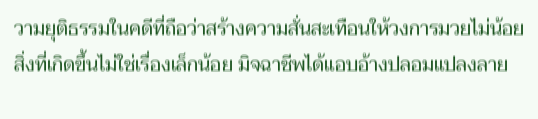วามยุติธรรมในคดีที่ถือว่าสร้างความสั่นสะเทือนให้วงการมวยไม่น้อย สิ่งที่เกิดขึ้นไม่ใช่เรื่องเล็กน้อย มิจฉาชีพได้แอบอ้างปลอมแปลงลาย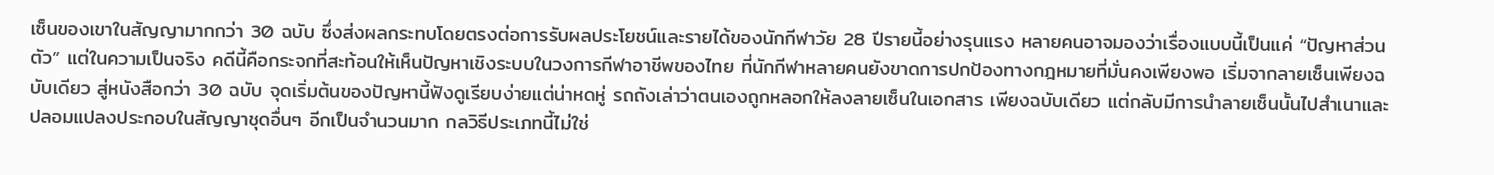เซ็นของเขาในสัญญามากกว่า 30 ฉบับ ซึ่งส่งผลกระทบโดยตรงต่อการรับผลประโยชน์และรายได้ของนักกีฬาวัย 28 ปีรายนี้อย่างรุนแรง หลายคนอาจมองว่าเรื่องแบบนี้เป็นแค่ “ปัญหาส่วนตัว” แต่ในความเป็นจริง คดีนี้คือกระจกที่สะท้อนให้เห็นปัญหาเชิงระบบในวงการกีฬาอาชีพของไทย ที่นักกีฬาหลายคนยังขาดการปกป้องทางกฎหมายที่มั่นคงเพียงพอ เริ่มจากลายเซ็นเพียงฉบับเดียว สู่หนังสือกว่า 30 ฉบับ จุดเริ่มต้นของปัญหานี้ฟังดูเรียบง่ายแต่น่าหดหู่ รถถังเล่าว่าตนเองถูกหลอกให้ลงลายเซ็นในเอกสาร เพียงฉบับเดียว แต่กลับมีการนำลายเซ็นนั้นไปสำเนาและปลอมแปลงประกอบในสัญญาชุดอื่นๆ อีกเป็นจำนวนมาก กลวิธีประเภทนี้ไม่ใช่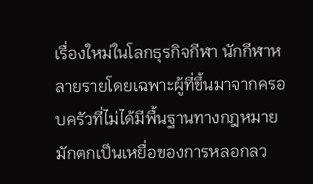เรื่องใหม่ในโลกธุรกิจกีฬา นักกีฬาหลายรายโดยเฉพาะผู้ที่ขึ้นมาจากครอบครัวที่ไม่ได้มีพื้นฐานทางกฎหมาย มักตกเป็นเหยื่อของการหลอกลว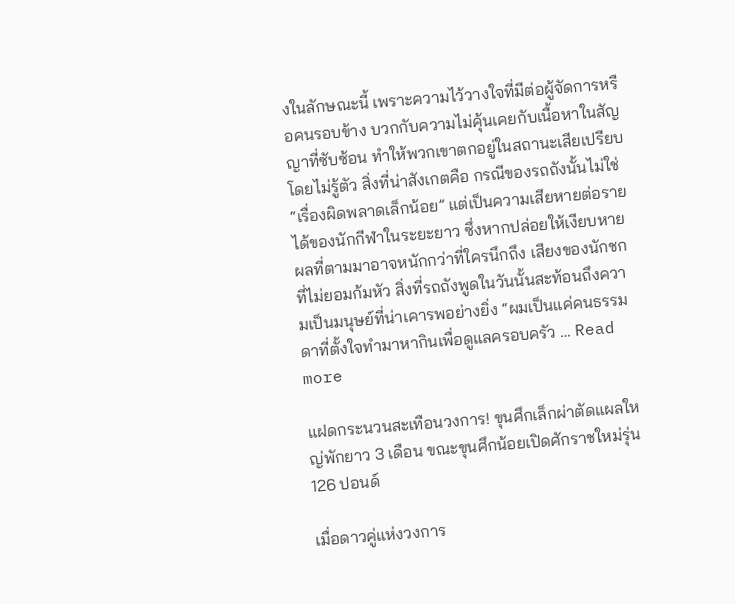งในลักษณะนี้ เพราะความไว้วางใจที่มีต่อผู้จัดการหรือคนรอบข้าง บวกกับความไม่คุ้นเคยกับเนื้อหาในสัญญาที่ซับซ้อน ทำให้พวกเขาตกอยู่ในสถานะเสียเปรียบโดยไม่รู้ตัว สิ่งที่น่าสังเกตคือ กรณีของรถถังนั้นไม่ใช่ “เรื่องผิดพลาดเล็กน้อย” แต่เป็นความเสียหายต่อรายได้ของนักกีฬาในระยะยาว ซึ่งหากปล่อยให้เงียบหาย ผลที่ตามมาอาจหนักกว่าที่ใครนึกถึง เสียงของนักชกที่ไม่ยอมก้มหัว สิ่งที่รถถังพูดในวันนั้นสะท้อนถึงความเป็นมนุษย์ที่น่าเคารพอย่างยิ่ง “ผมเป็นแค่คนธรรมดาที่ตั้งใจทำมาหากินเพื่อดูแลครอบครัว … Read more

แฝดกระนวนสะเทือนวงการ! ขุนศึกเล็กผ่าตัดแผลใหญ่พักยาว 3 เดือน ขณะขุนศึกน้อยเปิดศักราชใหม่รุ่น 126 ปอนด์

เมื่อดาวคู่แห่งวงการ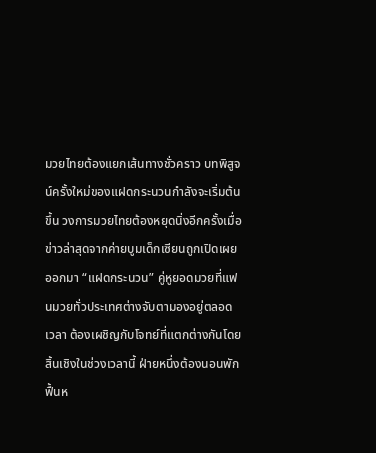มวยไทยต้องแยกเส้นทางชั่วคราว บทพิสูจน์ครั้งใหม่ของแฝดกระนวนกำลังจะเริ่มต้นขึ้น วงการมวยไทยต้องหยุดนิ่งอีกครั้งเมื่อข่าวล่าสุดจากค่ายบูมเด็กเซียนถูกเปิดเผยออกมา “แฝดกระนวน” คู่หูยอดมวยที่แฟนมวยทั่วประเทศต่างจับตามองอยู่ตลอดเวลา ต้องเผชิญกับโจทย์ที่แตกต่างกันโดยสิ้นเชิงในช่วงเวลานี้ ฝ่ายหนึ่งต้องนอนพักฟื้นห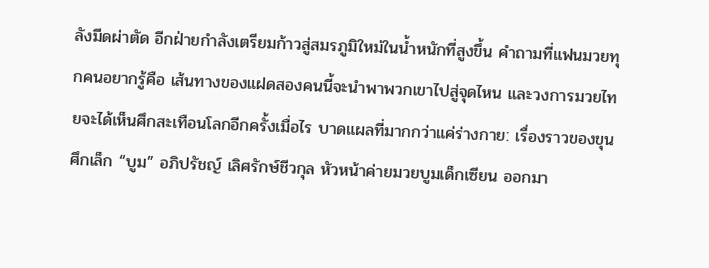ลังมีดผ่าตัด อีกฝ่ายกำลังเตรียมก้าวสู่สมรภูมิใหม่ในน้ำหนักที่สูงขึ้น คำถามที่แฟนมวยทุกคนอยากรู้คือ เส้นทางของแฝดสองคนนี้จะนำพาพวกเขาไปสู่จุดไหน และวงการมวยไทยจะได้เห็นศึกสะเทือนโลกอีกครั้งเมื่อไร บาดแผลที่มากกว่าแค่ร่างกาย: เรื่องราวของขุนศึกเล็ก “บูม” อภิปรัชญ์ เลิศรักษ์ชีวกุล หัวหน้าค่ายมวยบูมเด็กเซียน ออกมา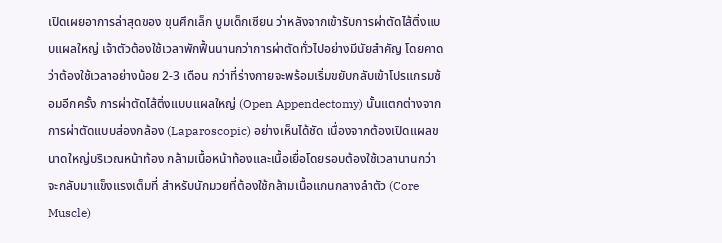เปิดเผยอาการล่าสุดของ ขุนศึกเล็ก บูมเด็กเซียน ว่าหลังจากเข้ารับการผ่าตัดไส้ติ่งแบบแผลใหญ่ เจ้าตัวต้องใช้เวลาพักฟื้นนานกว่าการผ่าตัดทั่วไปอย่างมีนัยสำคัญ โดยคาดว่าต้องใช้เวลาอย่างน้อย 2-3 เดือน กว่าที่ร่างกายจะพร้อมเริ่มขยับกลับเข้าโปรแกรมซ้อมอีกครั้ง การผ่าตัดไส้ติ่งแบบแผลใหญ่ (Open Appendectomy) นั้นแตกต่างจากการผ่าตัดแบบส่องกล้อง (Laparoscopic) อย่างเห็นได้ชัด เนื่องจากต้องเปิดแผลขนาดใหญ่บริเวณหน้าท้อง กล้ามเนื้อหน้าท้องและเนื้อเยื่อโดยรอบต้องใช้เวลานานกว่าจะกลับมาแข็งแรงเต็มที่ สำหรับนักมวยที่ต้องใช้กล้ามเนื้อแกนกลางลำตัว (Core Muscle)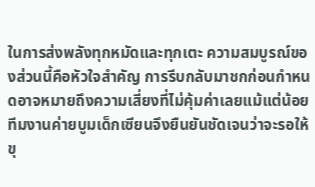ในการส่งพลังทุกหมัดและทุกเตะ ความสมบูรณ์ของส่วนนี้คือหัวใจสำคัญ การรีบกลับมาชกก่อนกำหนดอาจหมายถึงความเสี่ยงที่ไม่คุ้มค่าเลยแม้แต่น้อย ทีมงานค่ายบูมเด็กเซียนจึงยืนยันชัดเจนว่าจะรอให้ขุ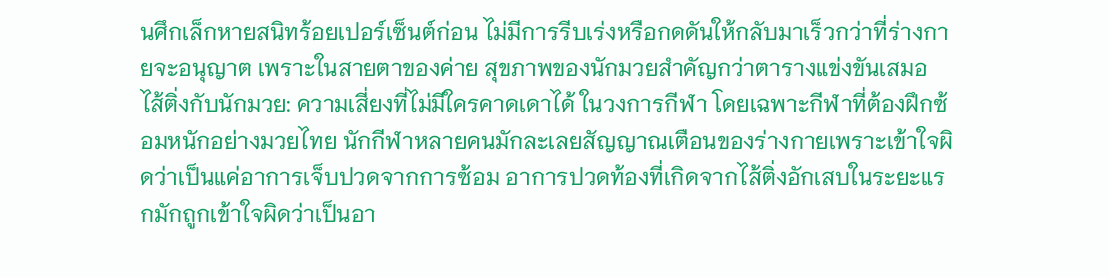นศึกเล็กหายสนิทร้อยเปอร์เซ็นต์ก่อน ไม่มีการรีบเร่งหรือกดดันให้กลับมาเร็วกว่าที่ร่างกายจะอนุญาต เพราะในสายตาของค่าย สุขภาพของนักมวยสำคัญกว่าตารางแข่งขันเสมอ ไส้ติ่งกับนักมวย: ความเสี่ยงที่ไม่มีใครคาดเดาได้ ในวงการกีฬา โดยเฉพาะกีฬาที่ต้องฝึกซ้อมหนักอย่างมวยไทย นักกีฬาหลายคนมักละเลยสัญญาณเตือนของร่างกายเพราะเข้าใจผิดว่าเป็นแค่อาการเจ็บปวดจากการซ้อม อาการปวดท้องที่เกิดจากไส้ติ่งอักเสบในระยะแรกมักถูกเข้าใจผิดว่าเป็นอา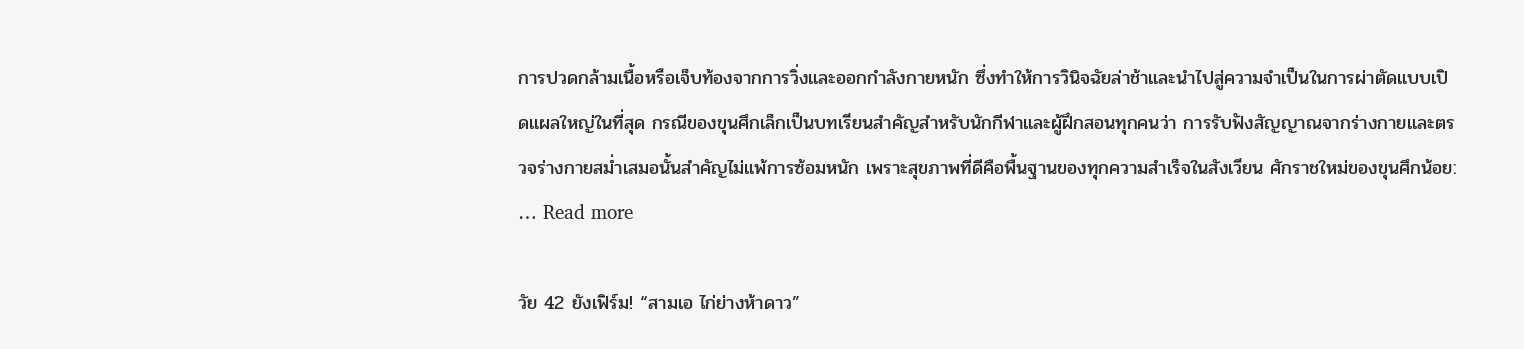การปวดกล้ามเนื้อหรือเจ็บท้องจากการวิ่งและออกกำลังกายหนัก ซึ่งทำให้การวินิจฉัยล่าช้าและนำไปสู่ความจำเป็นในการผ่าตัดแบบเปิดแผลใหญ่ในที่สุด กรณีของขุนศึกเล็กเป็นบทเรียนสำคัญสำหรับนักกีฬาและผู้ฝึกสอนทุกคนว่า การรับฟังสัญญาณจากร่างกายและตรวจร่างกายสม่ำเสมอนั้นสำคัญไม่แพ้การซ้อมหนัก เพราะสุขภาพที่ดีคือพื้นฐานของทุกความสำเร็จในสังเวียน ศักราชใหม่ของขุนศึกน้อย: … Read more

วัย 42 ยังเฟิร์ม! “สามเอ ไก่ย่างห้าดาว”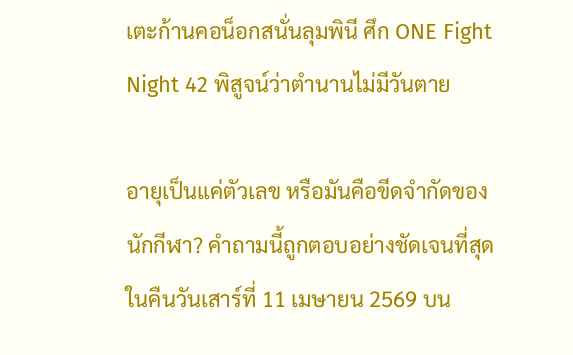เตะก้านคอน็อกสนั่นลุมพินี ศึก ONE Fight Night 42 พิสูจน์ว่าตำนานไม่มีวันตาย

อายุเป็นแค่ตัวเลข หรือมันคือขีดจำกัดของนักกีฬา? คำถามนี้ถูกตอบอย่างชัดเจนที่สุดในคืนวันเสาร์ที่ 11 เมษายน 2569 บน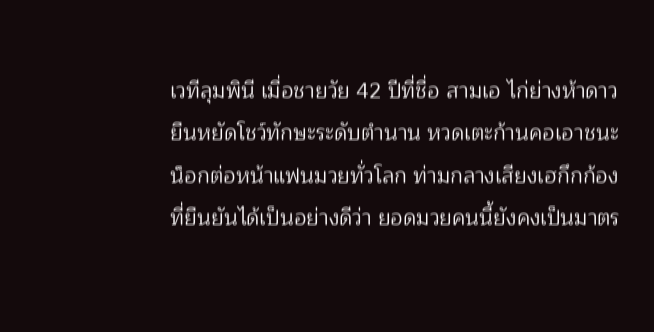เวทีลุมพินี เมื่อชายวัย 42 ปีที่ชื่อ สามเอ ไก่ย่างห้าดาว ยืนหยัดโชว์ทักษะระดับตำนาน หวดเตะก้านคอเอาชนะน็อกต่อหน้าแฟนมวยทั่วโลก ท่ามกลางเสียงเฮกึกก้องที่ยืนยันได้เป็นอย่างดีว่า ยอดมวยคนนี้ยังคงเป็นมาตร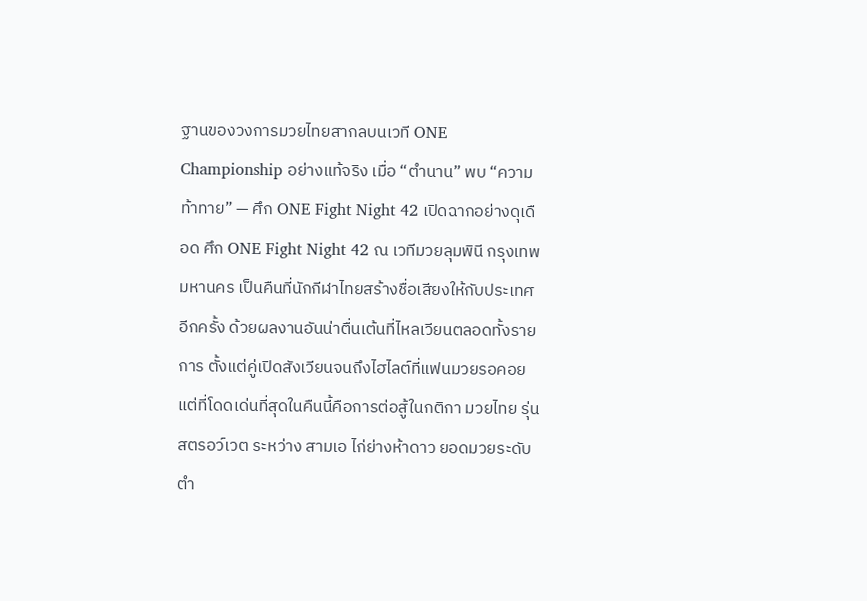ฐานของวงการมวยไทยสากลบนเวที ONE Championship อย่างแท้จริง เมื่อ “ตำนาน” พบ “ความท้าทาย” — ศึก ONE Fight Night 42 เปิดฉากอย่างดุเดือด ศึก ONE Fight Night 42 ณ เวทีมวยลุมพินี กรุงเทพมหานคร เป็นคืนที่นักกีฬาไทยสร้างชื่อเสียงให้กับประเทศอีกครั้ง ด้วยผลงานอันน่าตื่นเต้นที่ไหลเวียนตลอดทั้งรายการ ตั้งแต่คู่เปิดสังเวียนจนถึงไฮไลต์ที่แฟนมวยรอคอย แต่ที่โดดเด่นที่สุดในคืนนี้คือการต่อสู้ในกติกา มวยไทย รุ่นสตรอว์เวต ระหว่าง สามเอ ไก่ย่างห้าดาว ยอดมวยระดับตำ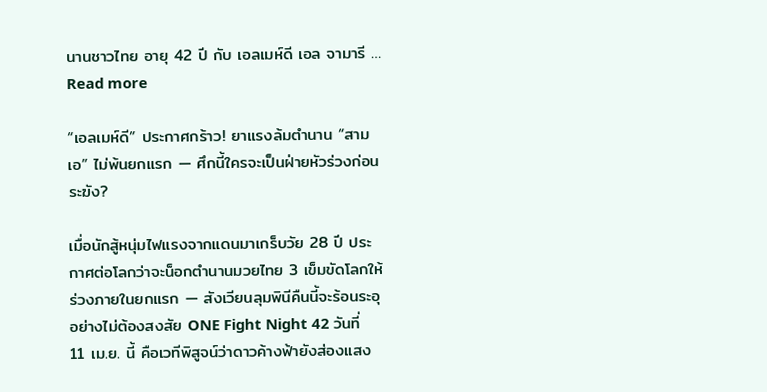นานชาวไทย อายุ 42 ปี กับ เอลเมห์ดี เอล จามารี … Read more

“เอลเมห์ดี” ประกาศกร้าว! ยาแรงล้มตำนาน “สามเอ” ไม่พ้นยกแรก — ศึกนี้ใครจะเป็นฝ่ายหัวร่วงก่อนระฆัง?

เมื่อนักสู้หนุ่มไฟแรงจากแดนมาเกร็บวัย 28 ปี ประกาศต่อโลกว่าจะน็อกตำนานมวยไทย 3 เข็มขัดโลกให้ร่วงภายในยกแรก — สังเวียนลุมพินีคืนนี้จะร้อนระอุอย่างไม่ต้องสงสัย ONE Fight Night 42 วันที่ 11 เม.ย. นี้ คือเวทีพิสูจน์ว่าดาวค้างฟ้ายังส่องแสง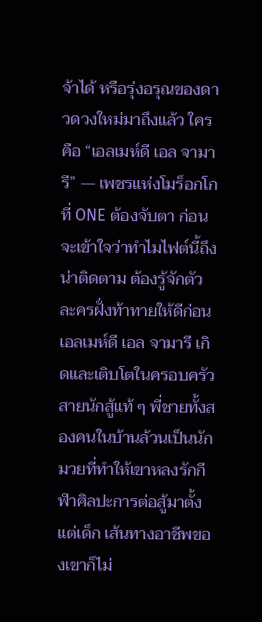จ้าได้ หรือรุ่งอรุณของดาวดวงใหม่มาถึงแล้ว ใครคือ “เอลเมห์ดี เอล จามารี” — เพชรแห่งโมร็อกโกที่ ONE ต้องจับตา ก่อนจะเข้าใจว่าทำไมไฟต์นี้ถึงน่าติดตาม ต้องรู้จักตัวละครฝั่งท้าทายให้ดีก่อน เอลเมห์ดี เอล จามารี เกิดและเติบโตในครอบครัวสายนักสู้แท้ ๆ พี่ชายทั้งสองคนในบ้านล้วนเป็นนักมวยที่ทำให้เขาหลงรักกีฬาศิลปะการต่อสู้มาตั้งแต่เด็ก เส้นทางอาชีพของเขาก็ไม่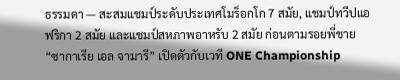ธรรมดา — สะสมแชมป์ระดับประเทศโมร็อกโก 7 สมัย, แชมป์ทวีปแอฟริกา 2 สมัย และแชมป์สหภาพอาหรับ 2 สมัย ก่อนตามรอยพี่ชาย “ซากาเรีย เอล จามารี” เปิดตัวกับเวที ONE Championship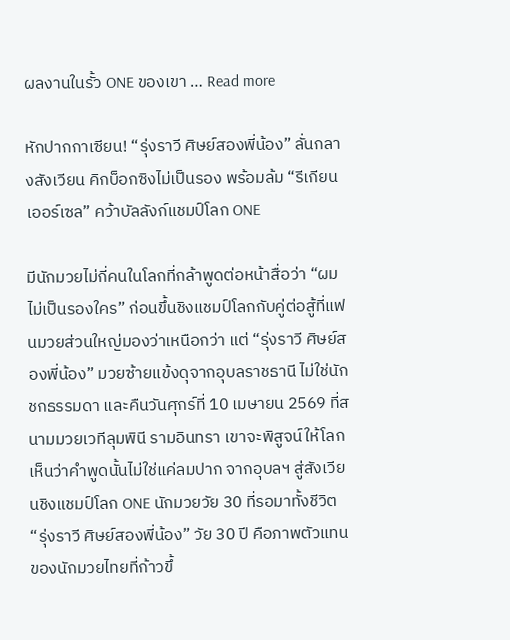ผลงานในรั้ว ONE ของเขา … Read more

หักปากกาเซียน! “รุ่งราวี ศิษย์สองพี่น้อง” ลั่นกลางสังเวียน คิกบ็อกซิงไม่เป็นรอง พร้อมล้ม “รีเกียน เออร์เซล” คว้าบัลลังก์แชมป์โลก ONE

มีนักมวยไม่กี่คนในโลกที่กล้าพูดต่อหน้าสื่อว่า “ผมไม่เป็นรองใคร” ก่อนขึ้นชิงแชมป์โลกกับคู่ต่อสู้ที่แฟนมวยส่วนใหญ่มองว่าเหนือกว่า แต่ “รุ่งราวี ศิษย์สองพี่น้อง” มวยซ้ายแข้งดุจากอุบลราชธานี ไม่ใช่นักชกธรรมดา และคืนวันศุกร์ที่ 10 เมษายน 2569 ที่สนามมวยเวทีลุมพินี รามอินทรา เขาจะพิสูจน์ให้โลกเห็นว่าคำพูดนั้นไม่ใช่แค่ลมปาก จากอุบลฯ สู่สังเวียนชิงแชมป์โลก ONE นักมวยวัย 30 ที่รอมาทั้งชีวิต “รุ่งราวี ศิษย์สองพี่น้อง” วัย 30 ปี คือภาพตัวแทนของนักมวยไทยที่ก้าวขึ้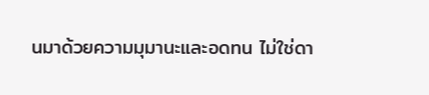นมาด้วยความมุมานะและอดทน ไม่ใช่ดา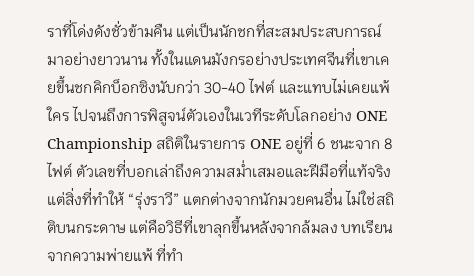ราที่โด่งดังชั่วข้ามคืน แต่เป็นนักชกที่สะสมประสบการณ์มาอย่างยาวนาน ทั้งในแดนมังกรอย่างประเทศจีนที่เขาเคยขึ้นชกคิกบ็อกซิงนับกว่า 30-40 ไฟต์ และแทบไม่เคยแพ้ใคร ไปจนถึงการพิสูจน์ตัวเองในเวทีระดับโลกอย่าง ONE Championship สถิติในรายการ ONE อยู่ที่ 6 ชนะจาก 8 ไฟต์ ตัวเลขที่บอกเล่าถึงความสม่ำเสมอและฝีมือที่แท้จริง แต่สิ่งที่ทำให้ “รุ่งราวี” แตกต่างจากนักมวยคนอื่น ไม่ใช่สถิติบนกระดาษ แต่คือวิธีที่เขาลุกขึ้นหลังจากล้มลง บทเรียนจากความพ่ายแพ้ ที่ทำ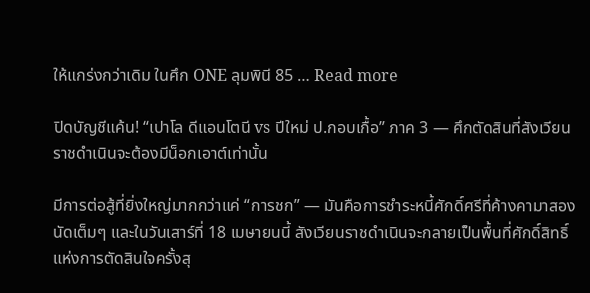ให้แกร่งกว่าเดิม ในศึก ONE ลุมพินี 85 … Read more

ปิดบัญชีแค้น! “เปาโล ดีแอนโตนี vs ปีใหม่ ป.กอบเกื้อ” ภาค 3 — ศึกตัดสินที่สังเวียนราชดำเนินจะต้องมีน็อกเอาต์เท่านั้น

มีการต่อสู้ที่ยิ่งใหญ่มากกว่าแค่ “การชก” — มันคือการชำระหนี้ศักดิ์ศรีที่ค้างคามาสองนัดเต็มๆ และในวันเสาร์ที่ 18 เมษายนนี้ สังเวียนราชดำเนินจะกลายเป็นพื้นที่ศักดิ์สิทธิ์แห่งการตัดสินใจครั้งสุ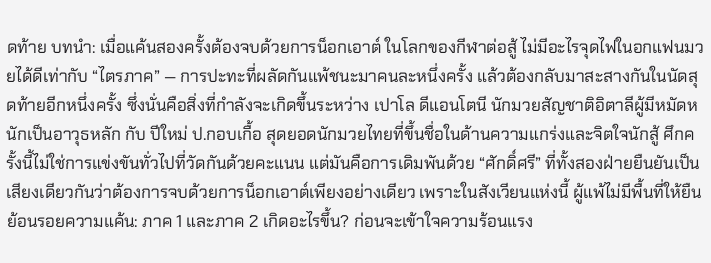ดท้าย บทนำ: เมื่อแค้นสองครั้งต้องจบด้วยการน็อกเอาต์ ในโลกของกีฬาต่อสู้ ไม่มีอะไรจุดไฟในอกแฟนมวยได้ดีเท่ากับ “ไตรภาค” — การปะทะที่ผลัดกันแพ้ชนะมาคนละหนึ่งครั้ง แล้วต้องกลับมาสะสางกันในนัดสุดท้ายอีกหนึ่งครั้ง ซึ่งนั่นคือสิ่งที่กำลังจะเกิดขึ้นระหว่าง เปาโล ดีแอนโตนี นักมวยสัญชาติอิตาลีผู้มีหมัดหนักเป็นอาวุธหลัก กับ ปีใหม่ ป.กอบเกื้อ สุดยอดนักมวยไทยที่ขึ้นชื่อในด้านความแกร่งและจิตใจนักสู้ ศึกครั้งนี้ไม่ใช่การแข่งขันทั่วไปที่วัดกันด้วยคะแนน แต่มันคือการเดิมพันด้วย “ศักดิ์ศรี” ที่ทั้งสองฝ่ายยืนยันเป็นเสียงเดียวกันว่าต้องการจบด้วยการน็อกเอาต์เพียงอย่างเดียว เพราะในสังเวียนแห่งนี้ ผู้แพ้ไม่มีพื้นที่ให้ยืน ย้อนรอยความแค้น: ภาค 1 และภาค 2 เกิดอะไรขึ้น? ก่อนจะเข้าใจความร้อนแรง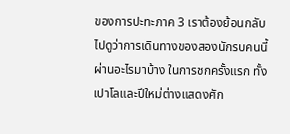ของการปะทะภาค 3 เราต้องย้อนกลับไปดูว่าการเดินทางของสองนักรบคนนี้ผ่านอะไรมาบ้าง ในการชกครั้งแรก ทั้งเปาโลและปีใหม่ต่างแสดงศัก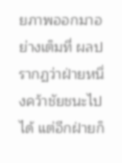ยภาพออกมาอย่างเต็มที่ ผลปรากฏว่าฝ่ายหนึ่งคว้าชัยชนะไปได้ แต่อีกฝ่ายก็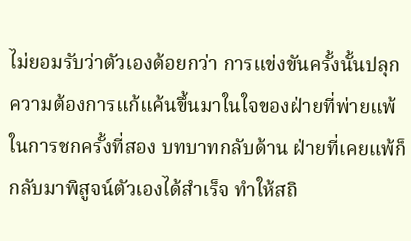ไม่ยอมรับว่าตัวเองด้อยกว่า การแข่งขันครั้งนั้นปลุกความต้องการแก้แค้นขึ้นมาในใจของฝ่ายที่พ่ายแพ้ ในการชกครั้งที่สอง บทบาทกลับด้าน ฝ่ายที่เคยแพ้ก็กลับมาพิสูจน์ตัวเองได้สำเร็จ ทำให้สถิ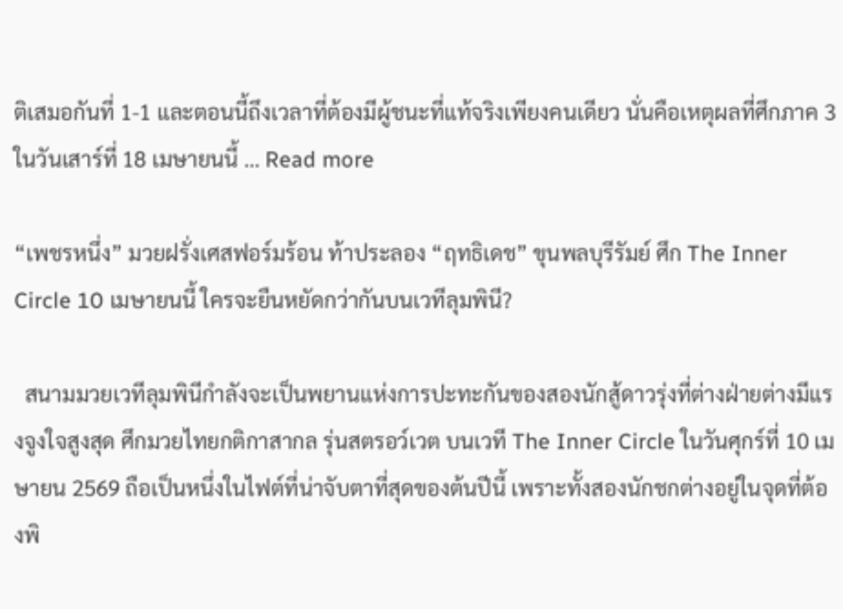ติเสมอกันที่ 1-1 และตอนนี้ถึงเวลาที่ต้องมีผู้ชนะที่แท้จริงเพียงคนเดียว นั่นคือเหตุผลที่ศึกภาค 3 ในวันเสาร์ที่ 18 เมษายนนี้ … Read more

“เพชรหนึ่ง” มวยฝรั่งเศสฟอร์มร้อน ท้าประลอง “ฤทธิเดช” ขุนพลบุรีรัมย์ ศึก The Inner Circle 10 เมษายนนี้ ใครจะยืนหยัดกว่ากันบนเวทีลุมพินี?

  สนามมวยเวทีลุมพินีกำลังจะเป็นพยานแห่งการปะทะกันของสองนักสู้ดาวรุ่งที่ต่างฝ่ายต่างมีแรงจูงใจสูงสุด ศึกมวยไทยกติกาสากล รุ่นสตรอว์เวต บนเวที The Inner Circle ในวันศุกร์ที่ 10 เมษายน 2569 ถือเป็นหนึ่งในไฟต์ที่น่าจับตาที่สุดของต้นปีนี้ เพราะทั้งสองนักชกต่างอยู่ในจุดที่ต้องพิ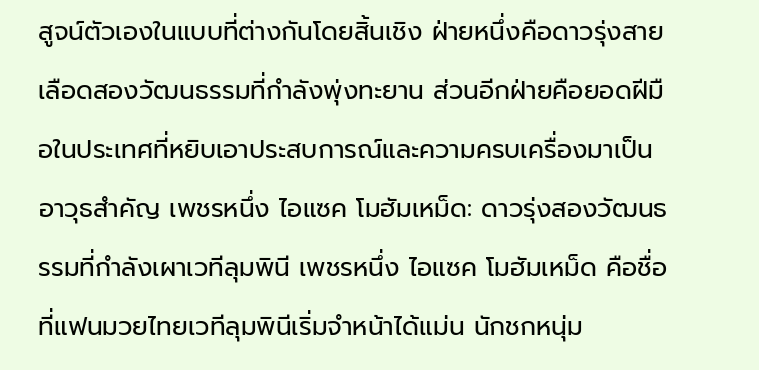สูจน์ตัวเองในแบบที่ต่างกันโดยสิ้นเชิง ฝ่ายหนึ่งคือดาวรุ่งสายเลือดสองวัฒนธรรมที่กำลังพุ่งทะยาน ส่วนอีกฝ่ายคือยอดฝีมือในประเทศที่หยิบเอาประสบการณ์และความครบเครื่องมาเป็นอาวุธสำคัญ เพชรหนึ่ง ไอแซค โมฮัมเหม็ด: ดาวรุ่งสองวัฒนธรรมที่กำลังเผาเวทีลุมพินี เพชรหนึ่ง ไอแซค โมฮัมเหม็ด คือชื่อที่แฟนมวยไทยเวทีลุมพินีเริ่มจำหน้าได้แม่น นักชกหนุ่ม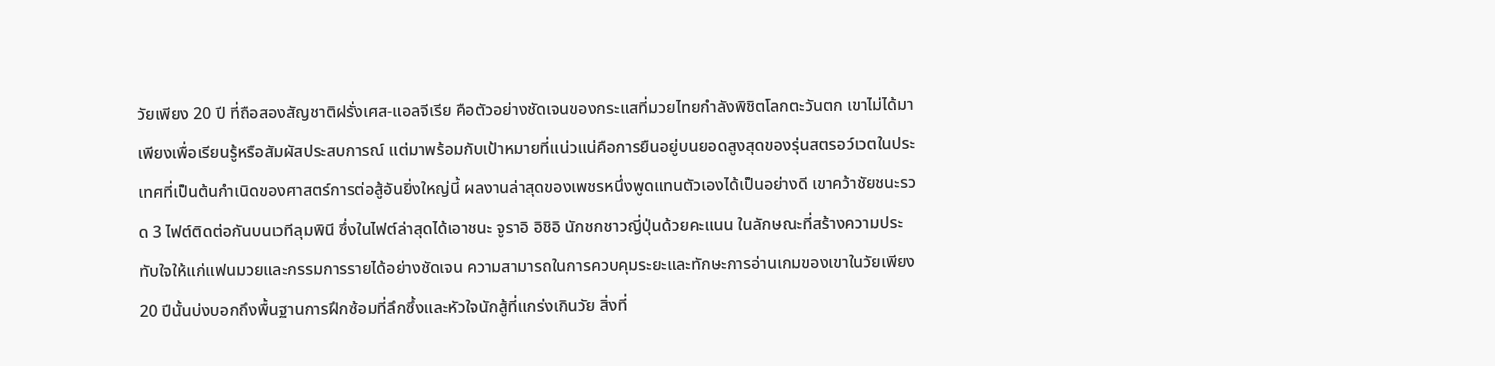วัยเพียง 20 ปี ที่ถือสองสัญชาติฝรั่งเศส-แอลจีเรีย คือตัวอย่างชัดเจนของกระแสที่มวยไทยกำลังพิชิตโลกตะวันตก เขาไม่ได้มาเพียงเพื่อเรียนรู้หรือสัมผัสประสบการณ์ แต่มาพร้อมกับเป้าหมายที่แน่วแน่คือการยืนอยู่บนยอดสูงสุดของรุ่นสตรอว์เวตในประเทศที่เป็นต้นกำเนิดของศาสตร์การต่อสู้อันยิ่งใหญ่นี้ ผลงานล่าสุดของเพชรหนึ่งพูดแทนตัวเองได้เป็นอย่างดี เขาคว้าชัยชนะรวด 3 ไฟต์ติดต่อกันบนเวทีลุมพินี ซึ่งในไฟต์ล่าสุดได้เอาชนะ จูราอิ อิชิอิ นักชกชาวญี่ปุ่นด้วยคะแนน ในลักษณะที่สร้างความประทับใจให้แก่แฟนมวยและกรรมการรายได้อย่างชัดเจน ความสามารถในการควบคุมระยะและทักษะการอ่านเกมของเขาในวัยเพียง 20 ปีนั้นบ่งบอกถึงพื้นฐานการฝึกซ้อมที่ลึกซึ้งและหัวใจนักสู้ที่แกร่งเกินวัย สิ่งที่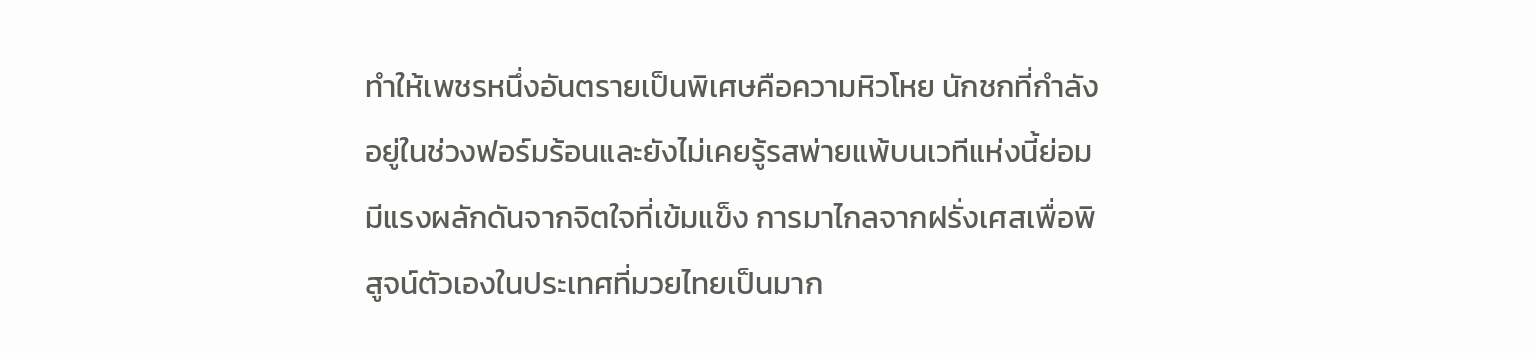ทำให้เพชรหนึ่งอันตรายเป็นพิเศษคือความหิวโหย นักชกที่กำลังอยู่ในช่วงฟอร์มร้อนและยังไม่เคยรู้รสพ่ายแพ้บนเวทีแห่งนี้ย่อมมีแรงผลักดันจากจิตใจที่เข้มแข็ง การมาไกลจากฝรั่งเศสเพื่อพิสูจน์ตัวเองในประเทศที่มวยไทยเป็นมาก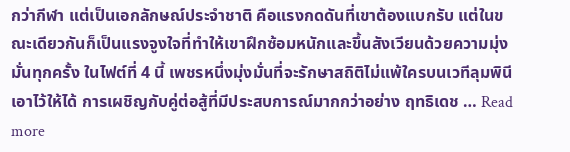กว่ากีฬา แต่เป็นเอกลักษณ์ประจำชาติ คือแรงกดดันที่เขาต้องแบกรับ แต่ในขณะเดียวกันก็เป็นแรงจูงใจที่ทำให้เขาฝึกซ้อมหนักและขึ้นสังเวียนด้วยความมุ่งมั่นทุกครั้ง ในไฟต์ที่ 4 นี้ เพชรหนึ่งมุ่งมั่นที่จะรักษาสถิติไม่แพ้ใครบนเวทีลุมพินีเอาไว้ให้ได้ การเผชิญกับคู่ต่อสู้ที่มีประสบการณ์มากกว่าอย่าง ฤทธิเดช … Read more